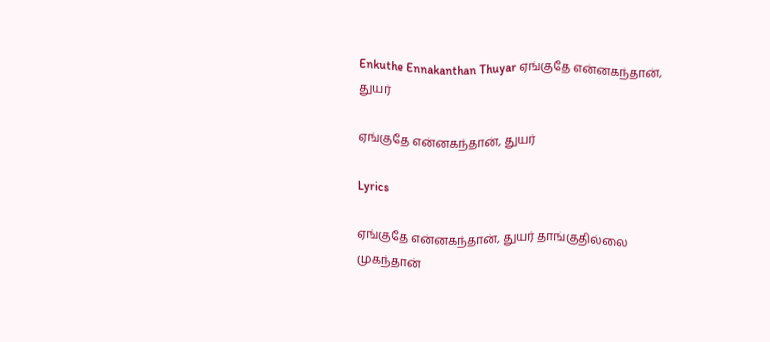Enkuthe Ennakanthan Thuyar ஏங்குதே என்னகந்தான், துயர்

ஏங்குதே என்னகந்தான், துயர்

Lyrics

ஏங்குதே என்னகந்தான், துயர் தாங்குதில்லை முகந்தான்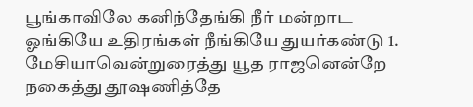பூங்காவிலே கனிந்தேங்கி நீர் மன்றாட ஓங்கியே உதிரங்கள் நீங்கியே துயர்கண்டு 1. மேசியாவென்றுரைத்து யூத ராஜனென்றே நகைத்து தூஷணித்தே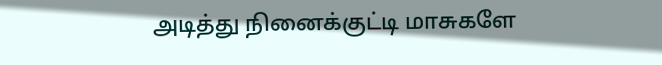அடித்து நினைக்குட்டி மாசுகளே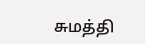சுமத்தி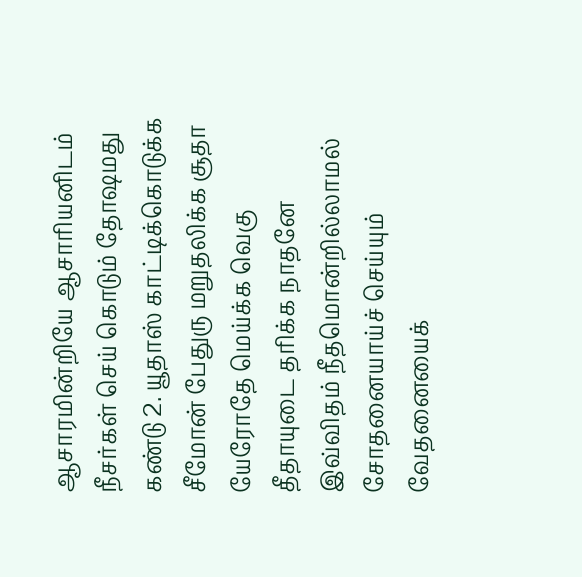ஆசாரமின்றியே ஆசாரியனிடம் நீசர்கள் செய் கொடும் தோஷமது கண்டு 2. யூதாஸ் காட்டிக்கொடுக்க சீமோன் பேதுரு மறுதலிக்க சூதா யேரோதே மெய்க்க வெகு தீதாயுடை தரிக்க நாதனே இவ்விதம் நீதமொன்றில்லாமல் சோதனையாய்ச் செய்யும் வேதனையைக்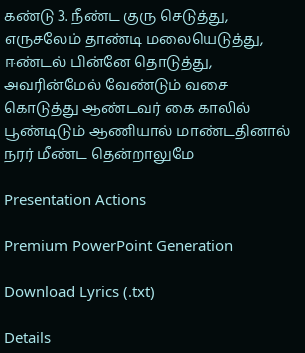கண்டு 3. நீண்ட குரு செடுத்து, எருசலேம் தாண்டி மலையெடுத்து, ஈண்டல் பின்னே தொடுத்து, அவரின்மேல் வேண்டும் வசை கொடுத்து ஆண்டவர் கை காலில் பூண்டிடும் ஆணியால் மாண்டதினால் நரர் மீண்ட தென்றாலுமே

Presentation Actions

Premium PowerPoint Generation

Download Lyrics (.txt)

Details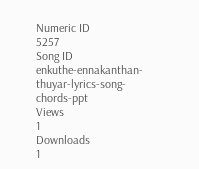Numeric ID
5257
Song ID
enkuthe-ennakanthan-thuyar-lyrics-song-chords-ppt
Views
1
Downloads
1